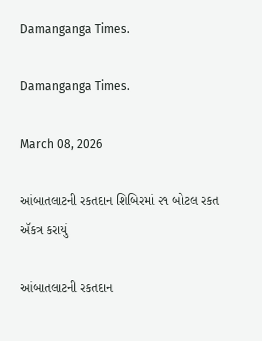Damanganga Times.

Damanganga Times.

March 08, 2026

આંબાતલાટની રકતદાન શિબિરમાં ૨૧ બોટલ રકત ઍકત્ર કરાયું

આંબાતલાટની રકતદાન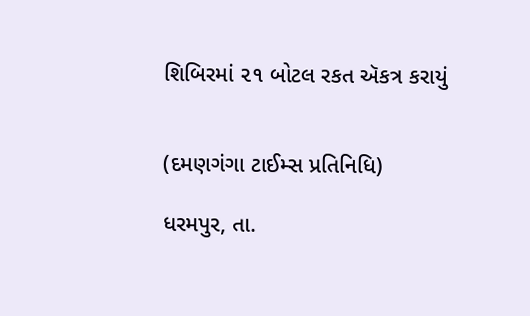શિબિરમાં ૨૧ બોટલ રકત ઍકત્ર કરાયું


(દમણગંગા ટાઈમ્સ પ્રતિનિધિ)

ધરમપુર, તા.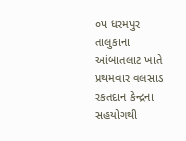૦૫ ધરમપુર તાલુકાના આંબાતલાટ ખાતે પ્રથમવાર વલસાડ રકતદાન કેન્દ્રના સહયોગથી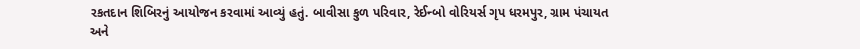રકતદાન શિબિરનું આયોજન કરવામાં આવ્યું હતું. બાવીસા કુળ પરિવાર, રેઈન્બો વોરિયર્સ ગૃપ ધરમપુર, ગ્રામ પંચાયત અને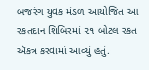બજરંગ યુવક મંડળ આયોજિત આ રકતદાન શિબિરમાં ૨૧ બોટલ રકત ઍકત્ર કરવામાં આવ્યું હતું.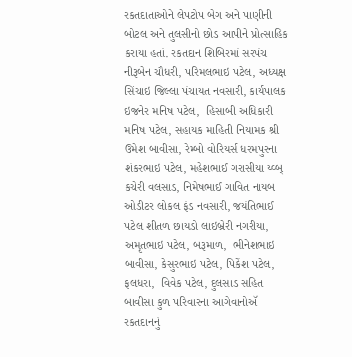રકતદાતાઓને લેપટોપ બેગ અને પાણીની બોટલ અને તુલસીનો છોડ આપીને પ્રોત્સાહિક કરાયા હતાં. રકતદાન શિબિરમાં સરપંચ નીરૂબેન ચૌધરી, પરિમલભાઇ પટેલ, અધ્યક્ષ સિંચાઇ જિલ્લા પંચાયત નવસારી, કાર્યપાલક ઇજનેર મનિષ પટેલ,  હિસાબી અધિકારી મનિષ પટેલ, સહાયક માહિતી નિયામક શ્રી ઉમેશ બાવીસા, રેમ્બો વોરિયર્સ ધરમપુરના શંકરભાઇ પટેલ, મહેશભાઈ ગરાસીયા ય્વ્બ્ કચેરી વલસાડ, નિમેષભાઈ ગાવિત નાયબ ઓડીટર લોકલ ફંડ નવસારી, જયંતિભાઈ પટેલ શીતળ છાયડો લાઇબ્રેરી નગરીયા, અમૃતભાઇ પટેલ, બરૂમાળ,  ભીનેશભાઇ બાવીસા, કેસુરભાઇ પટેલ, પિકેંશ પટેલ, ફલધરા,  વિવેક પટેલ, દુલસાડ સહિત બાવીસા કુળ પરિવારના આગેવાનોઍ રકતદાનનું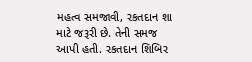મહત્વ સમજાવી, રકતદાન શા માટે જરૂરી છે. તેની સમજ આપી હતી. રકતદાન શિબિર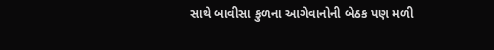સાથે બાવીસા કુળના આગેવાનોની બેઠક પણ મળી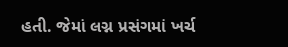હતી. જેમાં લગ્ન પ્રસંગમાં ખર્ચ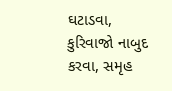ઘટાડવા, કુરિવાજો નાબુદ કરવા, સમૃહ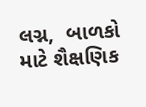લગ્ન,  બાળકો માટે શૈક્ષણિક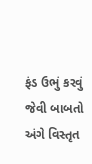ફંડ ઉભું કરવું જેવી બાબતો અંગે વિસ્તૃત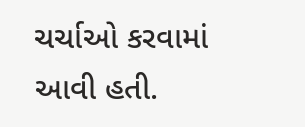ચર્ચાઓ કરવામાં આવી હતી.